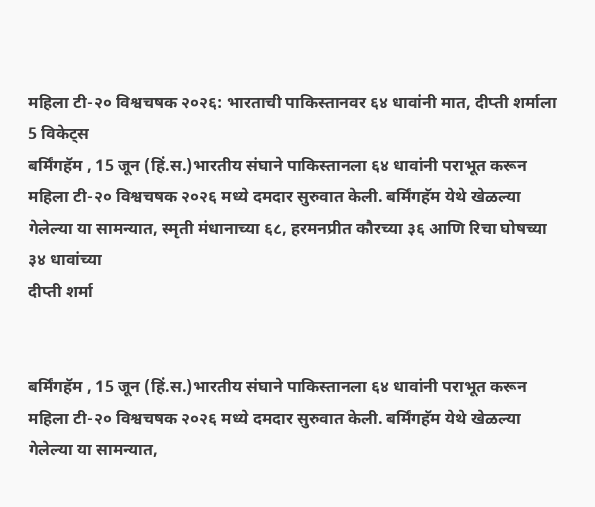महिला टी-२० विश्वचषक २०२६: भारताची पाकिस्तानवर ६४ धावांनी मात, दीप्ती शर्माला 5 विकेट्स
बर्मिंगहॅम , 15 जून (हिं.स.)भारतीय संघाने पाकिस्तानला ६४ धावांनी पराभूत करून महिला टी-२० विश्वचषक २०२६ मध्ये दमदार सुरुवात केली. बर्मिंगहॅम येथे खेळल्या गेलेल्या या सामन्यात, स्मृती मंधानाच्या ६८, हरमनप्रीत कौरच्या ३६ आणि रिचा घोषच्या ३४ धावांच्या
दीप्ती शर्मा


बर्मिंगहॅम , 15 जून (हिं.स.)भारतीय संघाने पाकिस्तानला ६४ धावांनी पराभूत करून महिला टी-२० विश्वचषक २०२६ मध्ये दमदार सुरुवात केली. बर्मिंगहॅम येथे खेळल्या गेलेल्या या सामन्यात,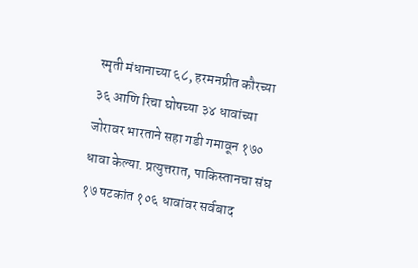स्मृती मंधानाच्या ६८, हरमनप्रीत कौरच्या ३६ आणि रिचा घोषच्या ३४ धावांच्या जोरावर भारताने सहा गडी गमावून १७० धावा केल्या. प्रत्युत्तरात, पाकिस्तानचा संघ १७ षटकांत १०६ धावांवर सर्वबाद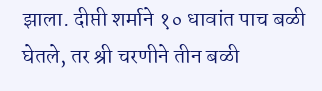झाला. दीप्ती शर्माने १० धावांत पाच बळी घेतले, तर श्री चरणीने तीन बळी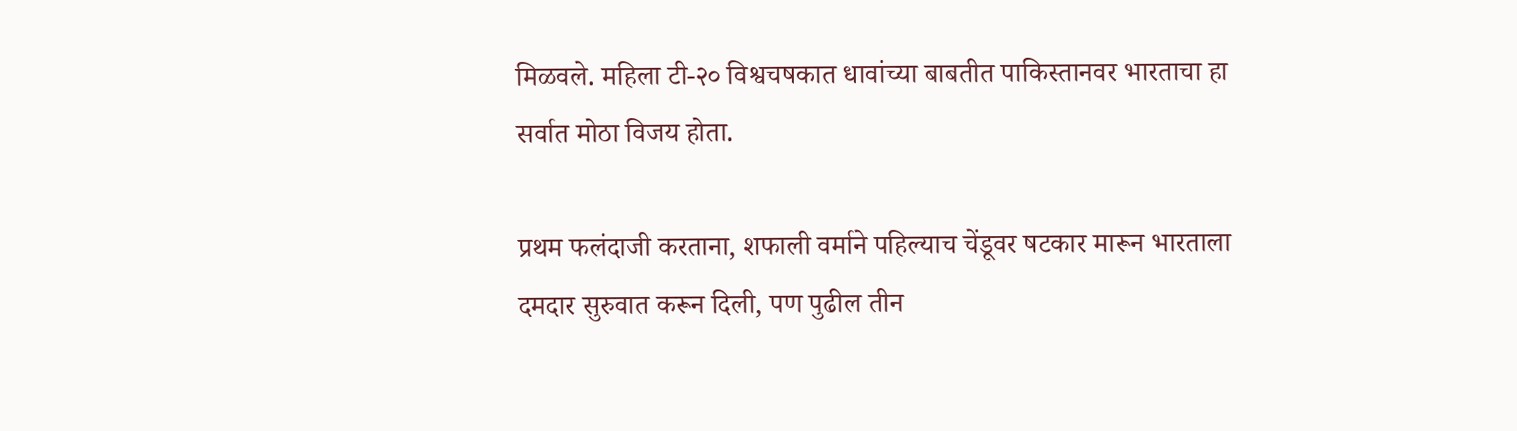मिळवले. महिला टी-२० विश्वचषकात धावांच्या बाबतीत पाकिस्तानवर भारताचा हा सर्वात मोठा विजय होता.

प्रथम फलंदाजी करताना, शफाली वर्माने पहिल्याच चेंडूवर षटकार मारून भारताला दमदार सुरुवात करून दिली, पण पुढील तीन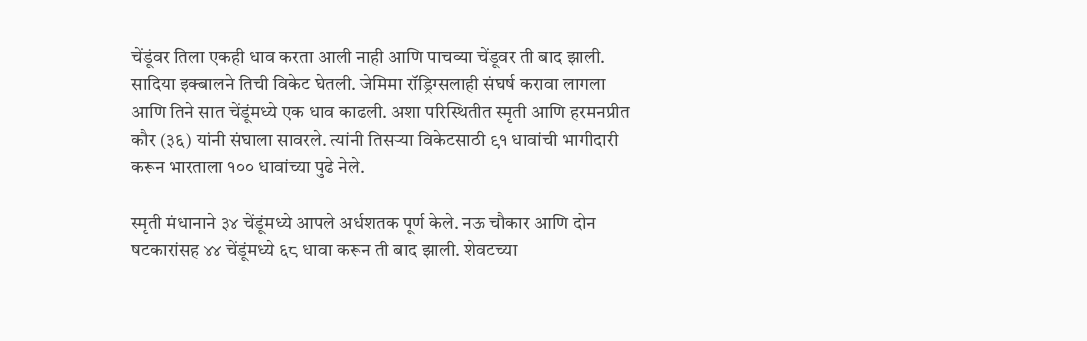चेंडूंवर तिला एकही धाव करता आली नाही आणि पाचव्या चेंडूवर ती बाद झाली. सादिया इक्बालने तिची विकेट घेतली. जेमिमा रॉड्रिग्सलाही संघर्ष करावा लागला आणि तिने सात चेंडूंमध्ये एक धाव काढली. अशा परिस्थितीत स्मृती आणि हरमनप्रीत कौर (३६) यांनी संघाला सावरले. त्यांनी तिसऱ्या विकेटसाठी ९१ धावांची भागीदारी करून भारताला १०० धावांच्या पुढे नेले.

स्मृती मंधानाने ३४ चेंडूंमध्ये आपले अर्धशतक पूर्ण केले. नऊ चौकार आणि दोन षटकारांसह ४४ चेंडूंमध्ये ६८ धावा करून ती बाद झाली. शेवटच्या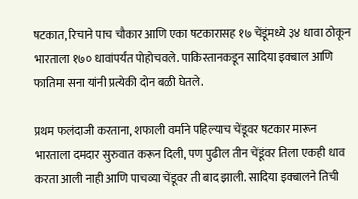षटकात, रिचाने पाच चौकार आणि एका षटकारासह १७ चेंडूंमध्ये ३४ धावा ठोकून भारताला १७० धावांपर्यंत पोहोचवले. पाकिस्तानकडून सादिया इक्बाल आणि फातिमा सना यांनी प्रत्येकी दोन बळी घेतले.

प्रथम फलंदाजी करताना, शफाली वर्माने पहिल्याच चेंडूवर षटकार मारून भारताला दमदार सुरुवात करून दिली, पण पुढील तीन चेंडूंवर तिला एकही धाव करता आली नाही आणि पाचव्या चेंडूवर ती बाद झाली. सादिया इक्बालने तिची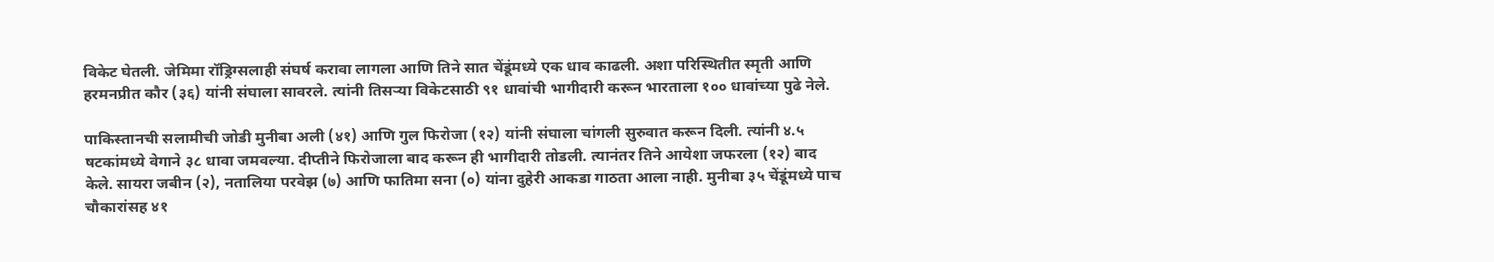विकेट घेतली. जेमिमा रॉड्रिग्सलाही संघर्ष करावा लागला आणि तिने सात चेंडूंमध्ये एक धाव काढली. अशा परिस्थितीत स्मृती आणि हरमनप्रीत कौर (३६) यांनी संघाला सावरले. त्यांनी तिसऱ्या विकेटसाठी ९१ धावांची भागीदारी करून भारताला १०० धावांच्या पुढे नेले.

पाकिस्तानची सलामीची जोडी मुनीबा अली (४१) आणि गुल फिरोजा (१२) यांनी संघाला चांगली सुरुवात करून दिली. त्यांनी ४.५ षटकांमध्ये वेगाने ३८ धावा जमवल्या. दीप्तीने फिरोजाला बाद करून ही भागीदारी तोडली. त्यानंतर तिने आयेशा जफरला (१२) बाद केले. सायरा जबीन (२), नतालिया परवेझ (७) आणि फातिमा सना (०) यांना दुहेरी आकडा गाठता आला नाही. मुनीबा ३५ चेंडूंमध्ये पाच चौकारांसह ४१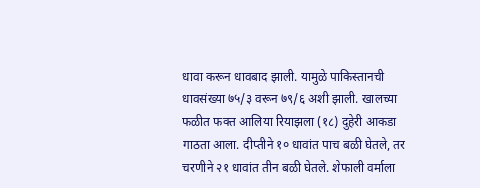धावा करून धावबाद झाली. यामुळे पाकिस्तानची धावसंख्या ७५/३ वरून ७९/६ अशी झाली. खालच्या फळीत फक्त आलिया रियाझला (१८) दुहेरी आकडा गाठता आला. दीप्तीने १० धावांत पाच बळी घेतले, तर चरणीने २१ धावांत तीन बळी घेतले. शेफाली वर्माला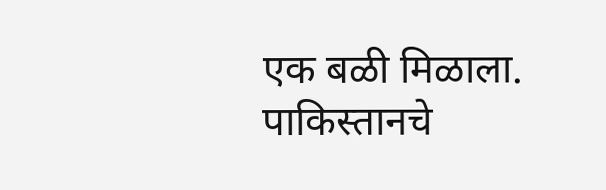एक बळी मिळाला. पाकिस्तानचे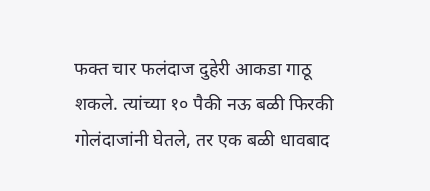फक्त चार फलंदाज दुहेरी आकडा गाठू शकले. त्यांच्या १० पैकी नऊ बळी फिरकी गोलंदाजांनी घेतले, तर एक बळी धावबाद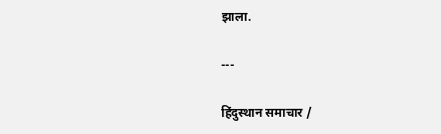झाला.

---

हिंदुस्थान समाचार /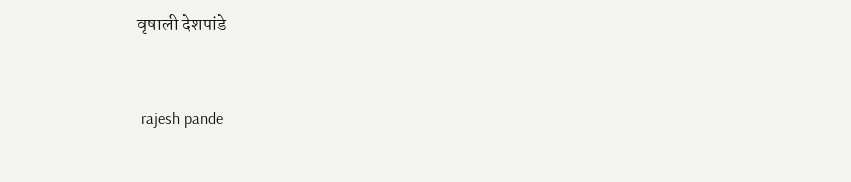वृषाली देशपांडे


 rajesh pande